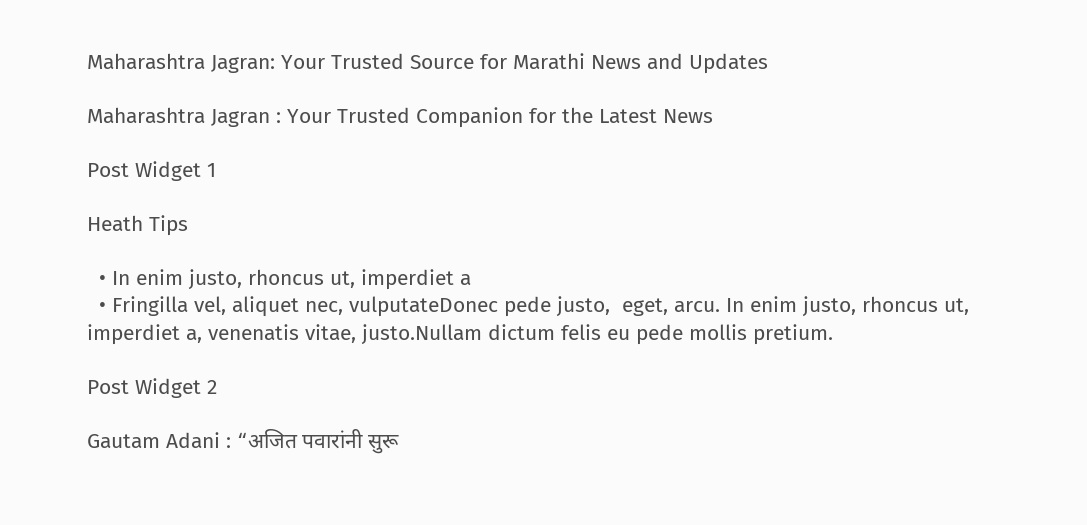Maharashtra Jagran: Your Trusted Source for Marathi News and Updates

Maharashtra Jagran : Your Trusted Companion for the Latest News

Post Widget 1

Heath Tips

  • In enim justo, rhoncus ut, imperdiet a
  • Fringilla vel, aliquet nec, vulputateDonec pede justo,  eget, arcu. In enim justo, rhoncus ut, imperdiet a, venenatis vitae, justo.Nullam dictum felis eu pede mollis pretium.

Post Widget 2

Gautam Adani : “अजित पवारांनी सुरू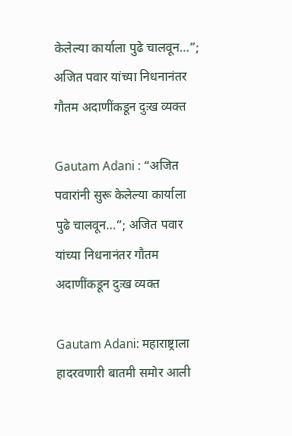केलेल्या कार्याला पुढे चालवून…”; अजित पवार यांच्या निधनानंतर गौतम अदाणींकडून दुःख व्यक्त

Gautam Adani : “अजित पवारांनी सुरू केलेल्या कार्याला पुढे चालवून…”; अजित पवार यांच्या निधनानंतर गौतम अदाणींकडून दुःख व्यक्त

Gautam Adani: महाराष्ट्राला हादरवणारी बातमी समोर आली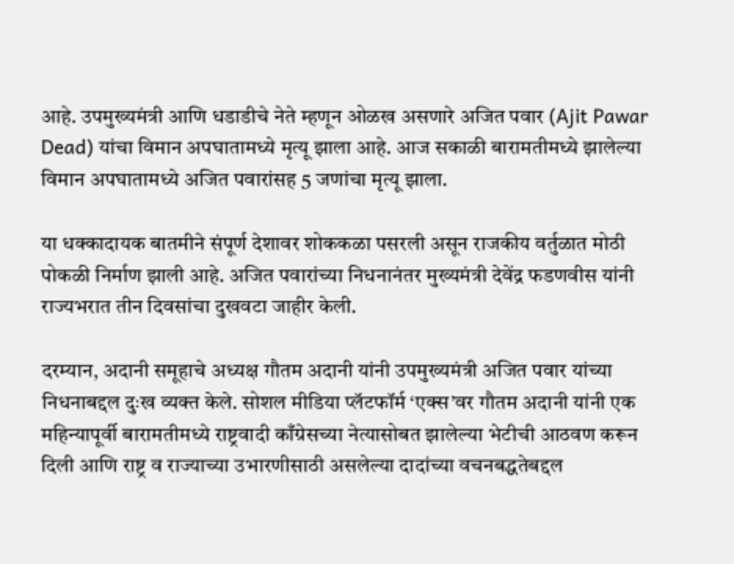आहे. उपमुख्यमंत्री आणि धडाडीचे नेते म्हणून ओळख असणारे अजित पवार (Ajit Pawar Dead) यांचा विमान अपघातामध्ये मृत्यू झाला आहे. आज सकाळी बारामतीमध्ये झालेल्या विमान अपघातामध्ये अजित पवारांसह 5 जणांचा मृत्यू झाला.

या धक्कादायक बातमीने संपूर्ण देशावर शोककळा पसरली असून राजकीय वर्तुळात मोठी पोकळी निर्माण झाली आहे. अजित पवारांच्या निधनानंतर मुख्यमंत्री देवेंद्र फडणवीस यांनी राज्यभरात तीन दिवसांचा दुखवटा जाहीर केली.

दरम्यान, अदानी समूहाचे अध्यक्ष गौतम अदानी यांनी उपमुख्यमंत्री अजित पवार यांच्या निधनाबद्दल दुःख व्यक्त केले. सोशल मीडिया प्लॅटफॉर्म ‘एक्स’वर गौतम अदानी यांनी एक महिन्यापूर्वी बारामतीमध्ये राष्ट्रवादी काँग्रेसच्या नेत्यासोबत झालेल्या भेटीची आठवण करून दिली आणि राष्ट्र व राज्याच्या उभारणीसाठी असलेल्या दादांच्या वचनबद्धतेबद्दल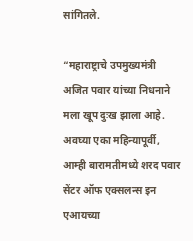सांगितले.

“महाराष्ट्राचे उपमुख्यमंत्री अजित पवार यांच्या निधनाने मला खूप दुःख झाला आहे. अवघ्या एका महिन्यापूर्वी, आम्ही बारामतीमध्ये शरद पवार सेंटर ऑफ एक्सलन्स इन एआयच्या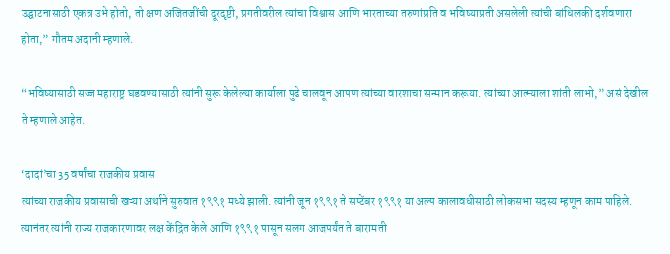उद्घाटनासाठी एकत्र उभे होतो, तो क्षण अजितजींची दूरदृष्टी, प्रगतीवरील त्यांचा विश्वास आणि भारताच्या तरुणांप्रति व भविष्याप्रती असलेली त्यांची बांधिलकी दर्शवणारा होता,” गौतम अदानी म्हणाले.

“भविष्यासाठी सज्ज महाराष्ट्र घडवण्यासाठी त्यांनी सुरू केलेल्या कार्याला पुढे चालवून आपण त्यांच्या वारशाचा सन्मान करूया. त्यांच्या आत्म्याला शांती लाभो,” असं देखील ते म्हणाले आहेत.

‘दादां’चा 35 वर्षांचा राजकीय प्रवास
त्यांच्या राजकीय प्रवासाची खऱ्या अर्थाने सुरुवात १९९१ मध्ये झाली. त्यांनी जून १९९१ ते सप्टेंबर १९९१ या अल्प कालावधीसाठी लोकसभा सदस्य म्हणून काम पाहिले. त्यानंतर त्यांनी राज्य राजकारणावर लक्ष केंद्रित केले आणि १९९१ पासून सलग आजपर्यंत ते बारामती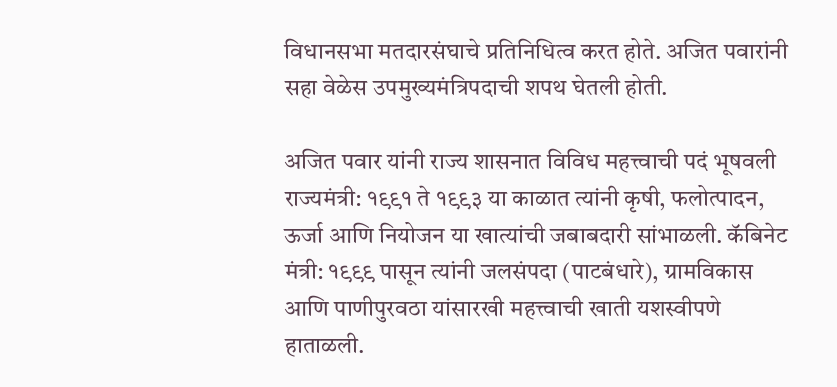विधानसभा मतदारसंघाचे प्रतिनिधित्व करत होते. अजित पवारांनी सहा वेळेस उपमुख्यमंत्रिपदाची शपथ घेतली होती.

अजित पवार यांनी राज्य शासनात विविध महत्त्वाची पदं भूषवली
राज्यमंत्री: १९९१ ते १९९३ या काळात त्यांनी कृषी, फलोत्पादन, ऊर्जा आणि नियोजन या खात्यांची जबाबदारी सांभाळली. कॅबिनेट मंत्री: १९९९ पासून त्यांनी जलसंपदा (पाटबंधारे), ग्रामविकास आणि पाणीपुरवठा यांसारखी महत्त्वाची खाती यशस्वीपणे हाताळली.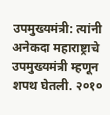उपमुख्यमंत्री: त्यांनी अनेकदा महाराष्ट्राचे उपमुख्यमंत्री म्हणून शपथ घेतली. २०१०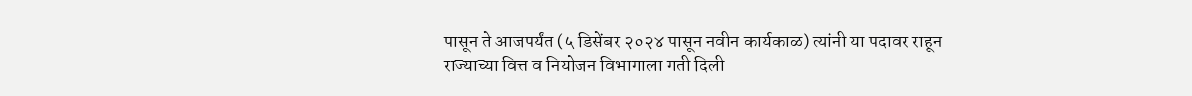पासून ते आजपर्यंत (५ डिसेंबर २०२४ पासून नवीन कार्यकाळ) त्यांनी या पदावर राहून राज्याच्या वित्त व नियोजन विभागाला गती दिली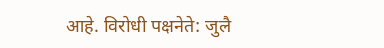आहे. विरोधी पक्षनेते: जुलै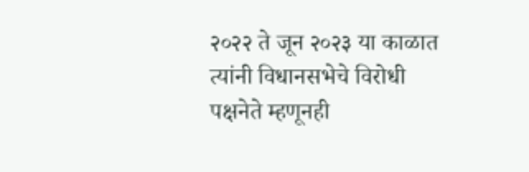२०२२ ते जून २०२३ या काळात त्यांनी विधानसभेचे विरोधी पक्षनेते म्हणूनही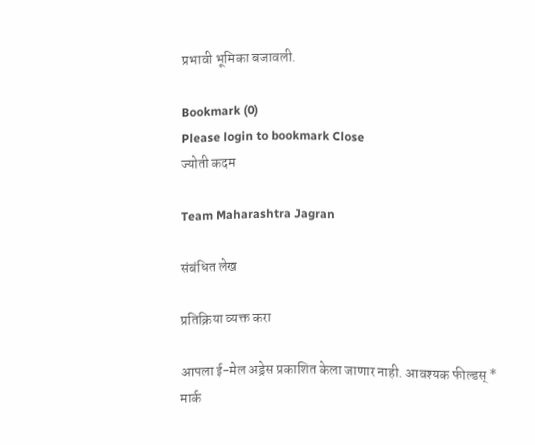प्रभावी भूमिका बजावली.

Bookmark (0)
Please login to bookmark Close
ज्योती कदम

Team Maharashtra Jagran

संबंधित लेख

प्रतिक्रिया व्यक्त करा

आपला ई-मेल अड्रेस प्रकाशित केला जाणार नाही. आवश्यक फील्डस् * मार्क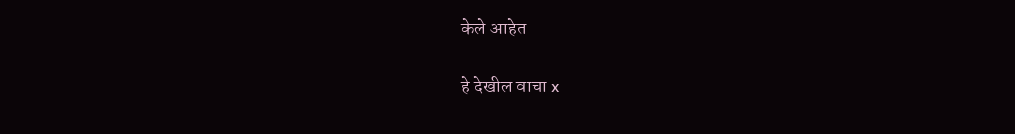केले आहेत

हे देखील वाचा x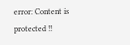error: Content is protected !!